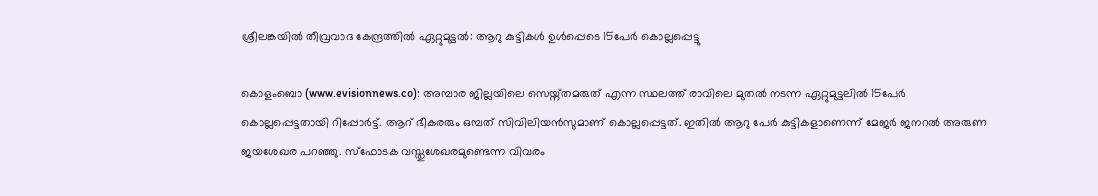ശ്രീലങ്കയില്‍ തീവ്രവാദ കേന്ദ്രത്തില്‍ ഏറ്റുമുട്ടല്‍: ആറു കുട്ടികള്‍ ഉള്‍പ്പെടെ 15പേര്‍ കൊല്ലപ്പെട്ടു

കൊളംബൊ (www.evisionnews.co): അമ്പാര ജില്ലയിലെ സെയ്ന്തമരുത് എന്ന സ്ഥലത്ത് രാവിലെ മുതല്‍ നടന്ന ഏറ്റുമുട്ടലില്‍ 15പേര്‍ കൊല്ലപ്പെട്ടതായി റിപ്പോര്‍ട്ട്. ആറ് ഭീകരരും ഒമ്പത് സിവിലിയന്‍സുമാണ് കൊല്ലപ്പെട്ടത്. ഇതില്‍ ആറു പേര്‍ കുട്ടികളാണെന്ന് മേജര്‍ ജനറല്‍ അരുണ ജയശേഖര പറഞ്ഞു. സ്ഫോടക വസ്തുശേഖരമുണ്ടെന്ന വിവരം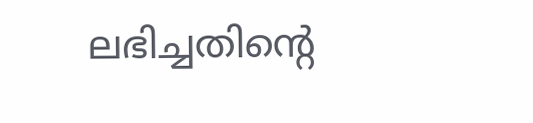ലഭിച്ചതിന്റെ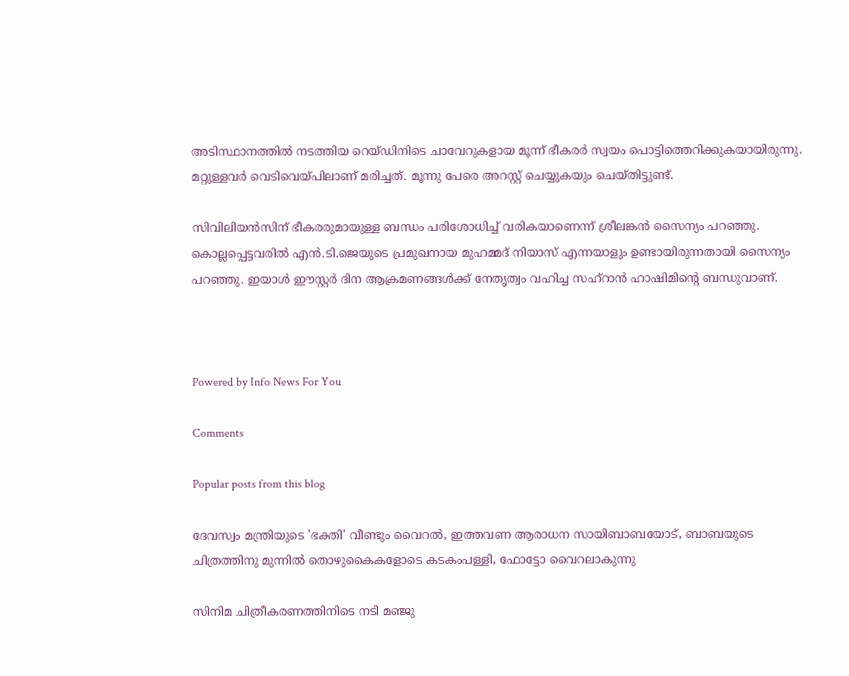അടിസ്ഥാനത്തില്‍ നടത്തിയ റെയ്ഡിനിടെ ചാവേറുകളായ മൂന്ന് ഭീകരര്‍ സ്വയം പൊട്ടിത്തെറിക്കുകയായിരുന്നു. മറ്റുള്ളവര്‍ വെടിവെയ്പിലാണ് മരിച്ചത്. മൂന്നു പേരെ അറസ്റ്റ് ചെയ്യുകയും ചെയ്തിട്ടുണ്ട്.

സിവിലിയന്‍സിന് ഭീകരരുമായുള്ള ബന്ധം പരിശോധിച്ച് വരികയാണെന്ന് ശ്രീലങ്കന്‍ സൈന്യം പറഞ്ഞു. കൊല്ലപ്പെട്ടവരില്‍ എന്‍.ടി.ജെയുടെ പ്രമുഖനായ മുഹമ്മദ് നിയാസ് എന്നയാളും ഉണ്ടായിരുന്നതായി സൈന്യം പറഞ്ഞു. ഇയാള്‍ ഈസ്റ്റര്‍ ദിന ആക്രമണങ്ങള്‍ക്ക് നേതൃത്വം വഹിച്ച സഹ്റാന്‍ ഹാഷിമിന്റെ ബന്ധുവാണ്.



Powered by Info News For You

Comments

Popular posts from this blog

ദേവസ്വം മന്ത്രിയുടെ 'ഭക്തി' വീണ്ടും വൈറല്‍, ഇത്തവണ ആരാധന സായിബാബയോട്, ബാബയുടെ ചിത്രത്തിനു മുന്നില്‍ തൊഴുകൈകളോടെ കടകംപള്ളി, ഫോട്ടോ വൈറലാകുന്നു

സിനിമ ചിത്രീകരണത്തിനിടെ നടി മഞ്ജു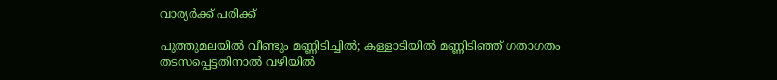വാര്യര്‍ക്ക് പരിക്ക്

പുത്തുമലയില്‍ വീണ്ടും മണ്ണിടിച്ചില്‍; കള്ളാടിയില്‍ മണ്ണിടിഞ്ഞ് ഗതാഗതം തടസപ്പെട്ടതിനാല്‍ വഴിയില്‍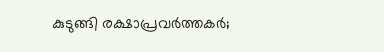കുടുങ്ങി രക്ഷാപ്രവര്‍ത്തകര്‍;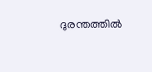ദുരന്തത്തില്‍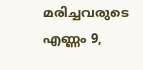മരിച്ചവരുടെ എണ്ണം 9,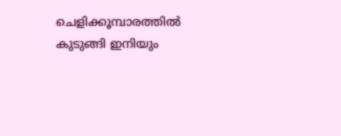ചെളിക്കൂമ്പാരത്തില്‍ കുടുങ്ങി ഇനിയും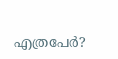എത്രപേര്‍?